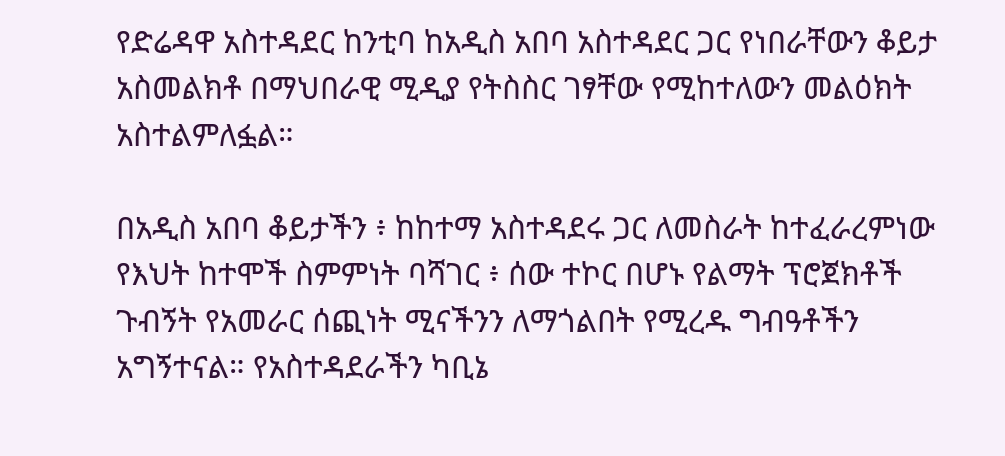የድሬዳዋ አስተዳደር ከንቲባ ከአዲስ አበባ አስተዳደር ጋር የነበራቸውን ቆይታ አስመልክቶ በማህበራዊ ሚዲያ የትስስር ገፃቸው የሚከተለውን መልዕክት አስተልምለፏል።

በአዲስ አበባ ቆይታችን ፥ ከከተማ አስተዳደሩ ጋር ለመስራት ከተፈራረምነው የእህት ከተሞች ስምምነት ባሻገር ፥ ሰው ተኮር በሆኑ የልማት ፕሮጀክቶች ጉብኝት የአመራር ሰጪነት ሚናችንን ለማጎልበት የሚረዱ ግብዓቶችን አግኝተናል። የአስተዳደራችን ካቢኔ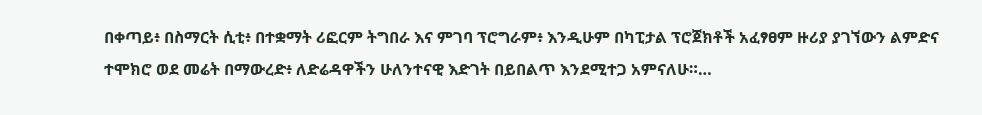በቀጣይ፥ በስማርት ሲቲ፥ በተቋማት ሪፎርም ትግበራ እና ምገባ ፕሮግራም፥ እንዲሁም በካፒታል ፕሮጀክቶች አፈፃፀም ዙሪያ ያገኘውን ልምድና ተሞክሮ ወደ መሬት በማውረድ፥ ለድሬዳዋችን ሁለንተናዊ እድገት በይበልጥ እንደሚተጋ አምናለሁ።…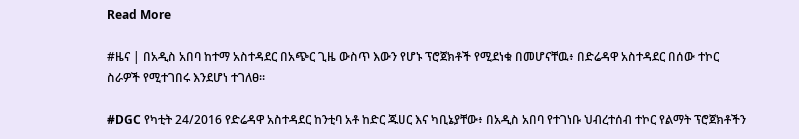Read More

#ዜና | በአዲስ አበባ ከተማ አስተዳደር በአጭር ጊዜ ውስጥ እውን የሆኑ ፕሮጀክቶች የሚደነቁ በመሆናቸዉ፥ በድሬዳዋ አስተዳደር በሰው ተኮር ስራዎች የሚተገበሩ እንደሆነ ተገለፀ።

#DGC የካቲት 24/2016 የድሬዳዋ አስተዳደር ከንቲባ አቶ ከድር ጁሀር እና ካቢኔያቸው፥ በአዲስ አበባ የተገነቡ ህብረተሰብ ተኮር የልማት ፕሮጀክቶችን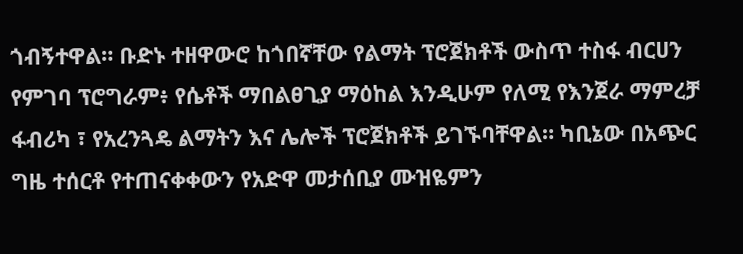ጎብኝተዋል። ቡድኑ ተዘዋውሮ ከጎበኛቸው የልማት ፕሮጀክቶች ውስጥ ተስፋ ብርሀን የምገባ ፕሮግራም፥ የሴቶች ማበልፀጊያ ማዕከል እንዲሁም የለሚ የእንጀራ ማምረቻ ፋብሪካ ፣ የአረንጓዴ ልማትን እና ሌሎች ፕሮጀክቶች ይገኙባቸዋል። ካቢኔው በአጭር ግዜ ተሰርቶ የተጠናቀቀውን የአድዋ መታሰቢያ ሙዝዬምን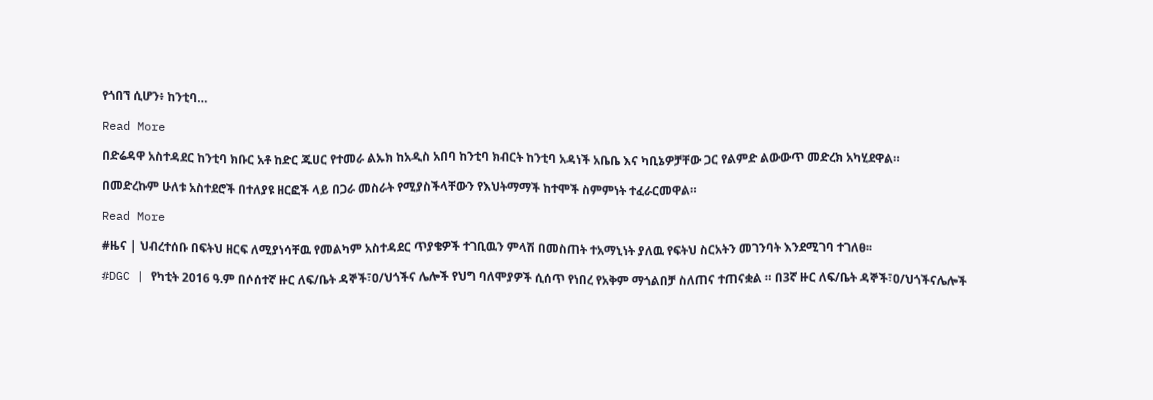የጎበኘ ሲሆን፥ ከንቲባ…

Read More

በድሬዳዋ አስተዳደር ከንቲባ ክቡር አቶ ከድር ጁሀር የተመራ ልኡክ ከአዲስ አበባ ከንቲባ ክብርት ከንቲባ አዳነች አቤቤ እና ካቢኔዎቻቸው ጋር የልምድ ልውውጥ መድረክ አካሂደዋል።

በመድረኩም ሁለቱ አስተደሮች በተለያዩ ዘርፎች ላይ በጋራ መስራት የሚያስችላቸውን የእህትማማች ከተሞች ስምምነት ተፈራርመዋል።

Read More

#ዜና | ህብረተሰቡ በፍትህ ዘርፍ ለሚያነሳቸዉ የመልካም አስተዳደር ጥያቄዎች ተገቢዉን ምላሽ በመስጠት ተአማኒነት ያለዉ የፍትህ ስርአትን መገንባት እንደሚገባ ተገለፀ፡፡

#DGC | የካቲት 2016 ዓ.ም በሶሰተኛ ዙር ለፍ/ቤት ዳኞች፣ዐ/ህጎችና ሌሎች የህግ ባለሞያዎች ሲሰጥ የነበረ የአቅም ማጎልበቻ ስለጠና ተጠናቋል ። በ3ኛ ዙር ለፍ/ቤት ዳኞች፣ዐ/ህጎችናሌሎች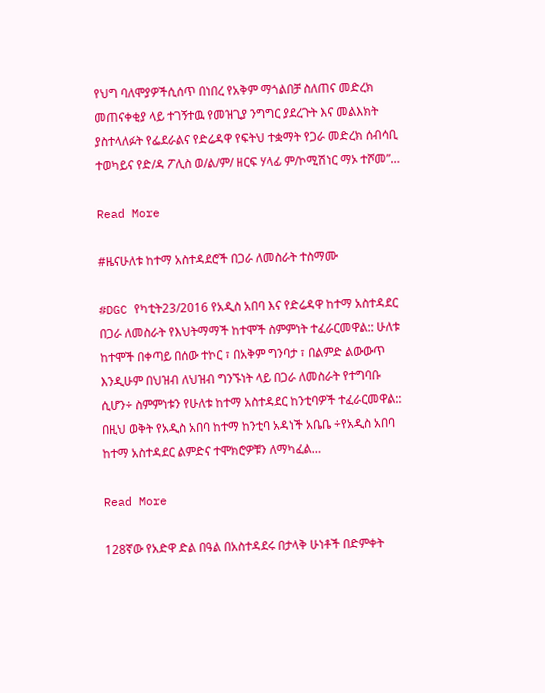የህግ ባለሞያዎችሲሰጥ በነበረ የአቅም ማጎልበቻ ስለጠና መድረክ መጠናቀቂያ ላይ ተገኝተዉ የመዝጊያ ንግግር ያደረጉት እና መልእክት ያስተላለፉት የፌደራልና የድሬዳዋ የፍትህ ተቋማት የጋራ መድረክ ሰብሳቢ ተወካይና የድ/ዳ ፖሊስ ወ/ል/ም/ ዘርፍ ሃላፊ ም/ኮሚሽነር ማኦ ተሾመ”…

Read More

#ዜናሁለቱ ከተማ አስተዳደሮች በጋራ ለመስራት ተስማሙ

#DGC የካቲት23/2016 የአዲስ አበባ እና የድሬዳዋ ከተማ አስተዳደር በጋራ ለመስራት የእህትማማች ከተሞች ስምምነት ተፈራርመዋል:: ሁለቱ ከተሞች በቀጣይ በሰው ተኮር ፣ በአቅም ግንባታ ፣ በልምድ ልውውጥ እንዲሁም በህዝብ ለህዝብ ግንኙነት ላይ በጋራ ለመስራት የተግባቡ ሲሆን÷ ስምምነቱን የሁለቱ ከተማ አስተዳደር ከንቲባዎች ተፈራርመዋል:: በዚህ ወቅት የአዲስ አበባ ከተማ ከንቲባ አዳነች አቤቤ ÷የአዲስ አበባ ከተማ አስተዳደር ልምድና ተሞክሮዎቹን ለማካፈል…

Read More

128ኛው የአድዋ ድል በዓል በአስተዳደሩ በታላቅ ሁነቶች በድምቀት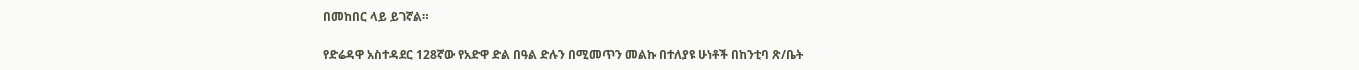በመከበር ላይ ይገኛል።

የድሬዳዋ አስተዳደር 128ኛው የአድዋ ድል በዓል ድሉን በሚመጥን መልኩ በተለያዩ ሁነቶች በከንቲባ ጽ/ቤት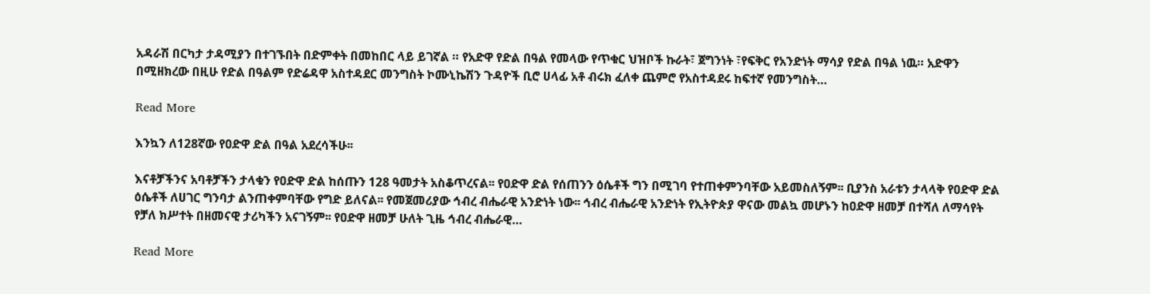አዳራሽ በርካታ ታዳሚያን በተገኙበት በድምቀት በመከበር ላይ ይገኛል ። የአድዋ የድል በዓል የመላው የጥቁር ህዝቦች ኩራት፣ ጀግንነት ፣የፍቅር የአንድነት ማሳያ የድል በዓል ነዉ። አድዋን በሚዘክረው በዚሁ የድል በዓልም የድሬዳዋ አስተዳደር መንግስት ኮሙኒኬሽን ጉዳዮች ቢሮ ሀላፊ አቶ ብሩክ ፈለቀ ጨምሮ የአስተዳደሩ ከፍተኛ የመንግስት…

Read More

እንኳን ለ128ኛው የዐድዋ ድል በዓል አደረሳችሁ፡፡

እናቶቻችንና አባቶቻችን ታላቁን የዐድዋ ድል ከሰጡን 128 ዓመታት አስቆጥረናል፡፡ የዐድዋ ድል የሰጠንን ዕሴቶች ግን በሚገባ የተጠቀምንባቸው አይመስለኝም፡፡ ቢያንስ አራቱን ታላላቅ የዐድዋ ድል ዕሴቶች ለሀገር ግንባታ ልንጠቀምባቸው የግድ ይለናል፡፡ የመጀመሪያው ኅብረ ብሔራዊ አንድነት ነው፡፡ ኅብረ ብሔራዊ አንድነት የኢትዮጵያ ዋናው መልኳ መሆኑን ከዐድዋ ዘመቻ በተሻለ ለማሳየት የቻለ ክሥተት በዘመናዊ ታሪካችን አናገኝም፡፡ የዐድዋ ዘመቻ ሁለት ጊዜ ኅብረ ብሔራዊ…

Read More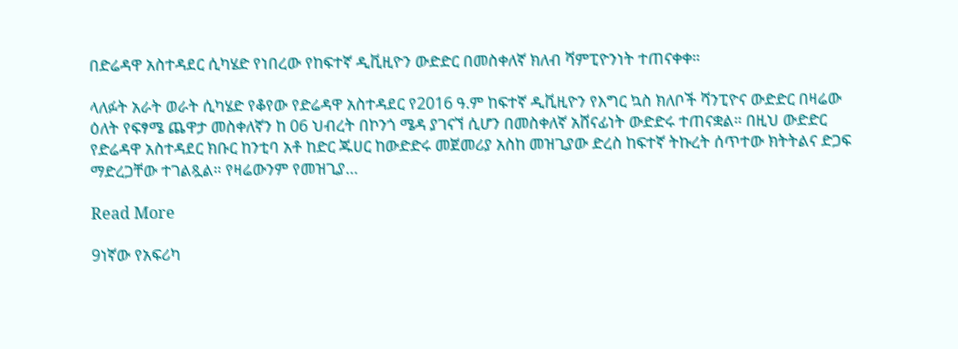በድሬዳዋ አስተዳደር ሲካሄድ የነበረው የከፍተኛ ዲቪዚዮን ውድድር በመስቀለኛ ክለብ ሻምፒዮንነት ተጠናቀቀ።

ላለፉት አራት ወራት ሲካሄድ የቆየው የድሬዳዋ አስተዳደር የ2016 ዓ.ም ከፍተኛ ዲቪዚዮን የእግር ኳስ ክለቦች ሻንፒዮና ውድድር በዛሬው ዕለት የፍፃሜ ጨዋታ መስቀለኛን ከ 06 ህብረት በኮንጎ ሜዳ ያገናኘ ሲሆን በመስቀለኛ አሸናፊነት ውድድሩ ተጠናቋል። በዚህ ውድድር የድሬዳዋ አስተዳደር ክቡር ከንቲባ አቶ ከድር ጁሀር ከውድድሩ መጀመሪያ አስከ መዝጊያው ድረስ ከፍተኛ ትኩረት ሰጥተው ክትትልና ድጋፍ ማድረጋቸው ተገልጿል። የዛሬውንም የመዝጊያ…

Read More

9ነኛው የአፍሪካ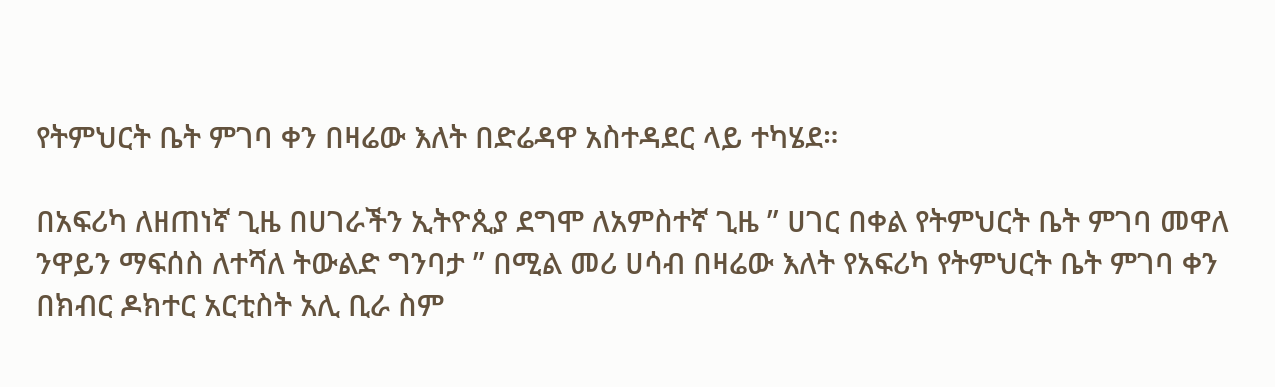የትምህርት ቤት ምገባ ቀን በዛሬው እለት በድሬዳዋ አስተዳደር ላይ ተካሄደ።

በአፍሪካ ለዘጠነኛ ጊዜ በሀገራችን ኢትዮጲያ ደግሞ ለአምስተኛ ጊዜ ” ሀገር በቀል የትምህርት ቤት ምገባ መዋለ ንዋይን ማፍሰስ ለተሻለ ትውልድ ግንባታ ” በሚል መሪ ሀሳብ በዛሬው እለት የአፍሪካ የትምህርት ቤት ምገባ ቀን በክብር ዶክተር አርቲስት አሊ ቢራ ስም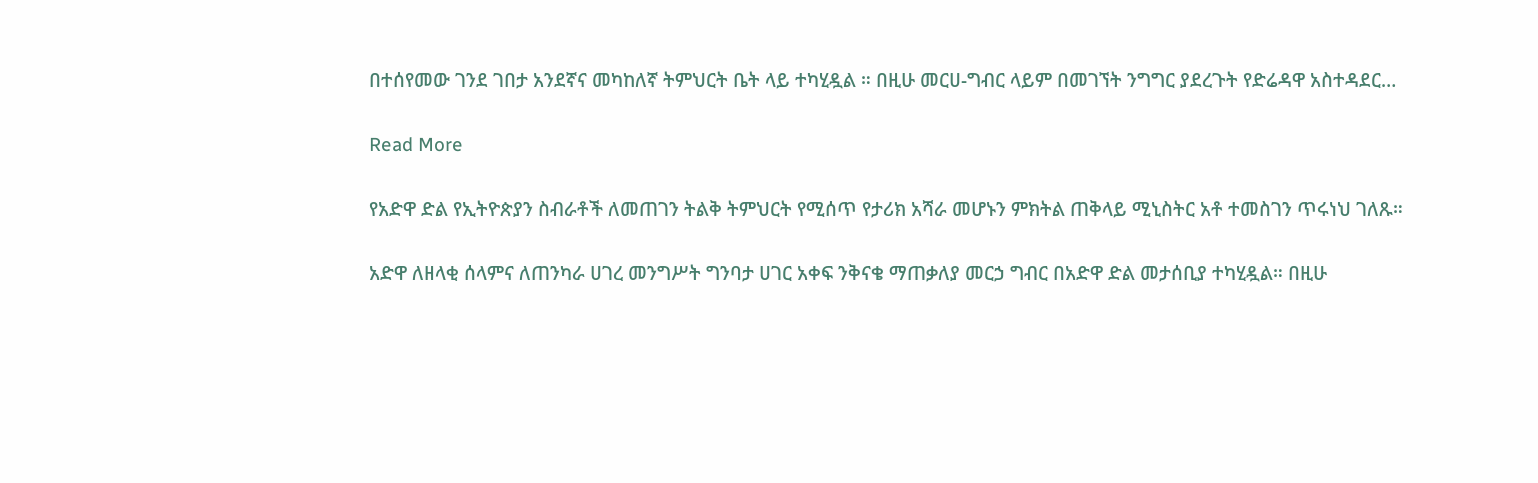በተሰየመው ገንደ ገበታ አንደኛና መካከለኛ ትምህርት ቤት ላይ ተካሂዷል ። በዚሁ መርሀ-ግብር ላይም በመገኘት ንግግር ያደረጉት የድሬዳዋ አስተዳደር…

Read More

የአድዋ ድል የኢትዮጵያን ስብራቶች ለመጠገን ትልቅ ትምህርት የሚሰጥ የታሪክ አሻራ መሆኑን ምክትል ጠቅላይ ሚኒስትር አቶ ተመስገን ጥሩነህ ገለጹ።

አድዋ ለዘላቂ ሰላምና ለጠንካራ ሀገረ መንግሥት ግንባታ ሀገር አቀፍ ንቅናቄ ማጠቃለያ መርኃ ግብር በአድዋ ድል መታሰቢያ ተካሂዷል። በዚሁ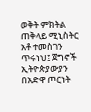ወቅት ምክትል ጠቅላይ ሚኒስትር አቶ ተመስገን ጥሩነህ፤ ጀግኖች ኢትዮጵያውያን በአድዋ ጦርነት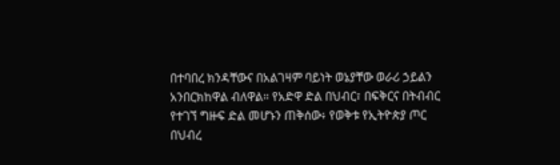በተባበረ ክንዳቸውና በአልገዛም ባይነት ወኔያቸው ወራሪ ኃይልን አንበርክከዋል ብለዋል። የአድዋ ድል በህብር፣ በፍቅርና በትብብር የተገኘ ግዙፍ ድል መሆኑን ጠቅሰው፥ የወቅቱ የኢትዮጵያ ጦር በህብረ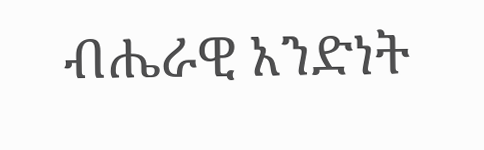ብሔራዊ አንድነት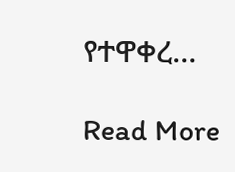የተዋቀረ…

Read More